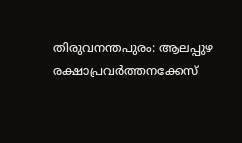തിരുവനന്തപുരം: ആലപ്പുഴ രക്ഷാപ്രവർത്തനക്കേസ്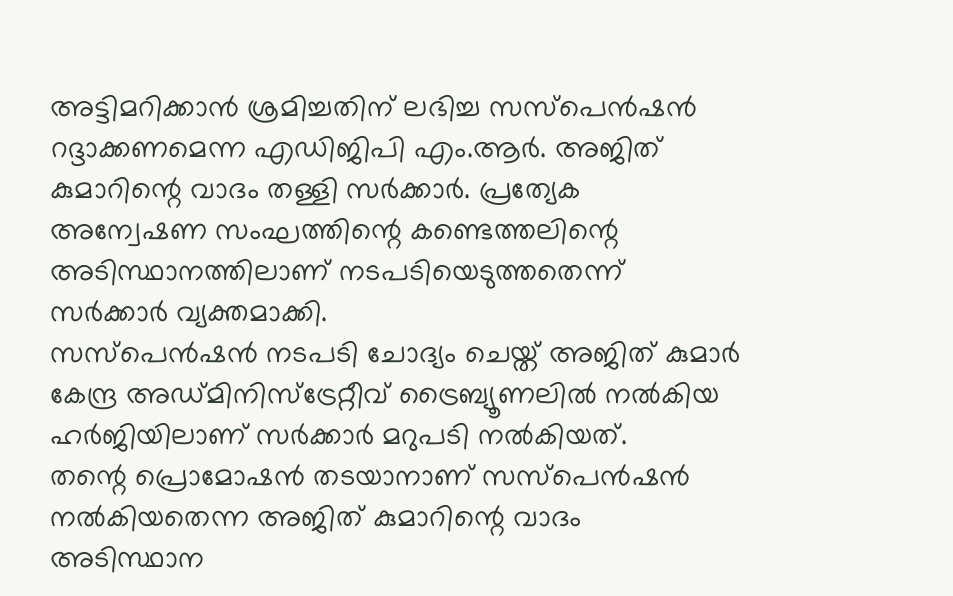അട്ടിമറിക്കാൻ ശ്രമിച്ചതിന് ലഭിച്ച സസ്പെൻഷൻ റദ്ദാക്കണമെന്ന എഡിജിപി എം.ആർ. അജിത് കുമാറിന്റെ വാദം തള്ളി സർക്കാർ. പ്രത്യേക അന്വേഷണ സംഘത്തിന്റെ കണ്ടെത്തലിന്റെ അടിസ്ഥാനത്തിലാണ് നടപടിയെടുത്തതെന്ന് സർക്കാർ വ്യക്തമാക്കി.
സസ്പെൻഷൻ നടപടി ചോദ്യം ചെയ്ത് അജിത് കുമാർ കേന്ദ്ര അഡ്മിനിസ്ട്രേറ്റീവ് ട്രൈബ്യൂണലിൽ നൽകിയ ഹർജിയിലാണ് സർക്കാർ മറുപടി നൽകിയത്.
തന്റെ പ്രൊമോഷൻ തടയാനാണ് സസ്പെൻഷൻ നൽകിയതെന്ന അജിത് കുമാറിന്റെ വാദം അടിസ്ഥാന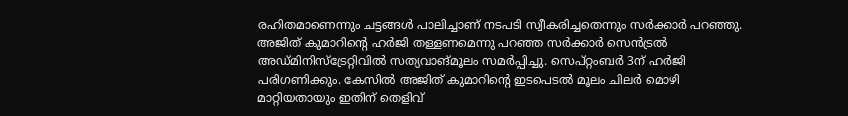രഹിതമാണെന്നും ചട്ടങ്ങൾ പാലിച്ചാണ് നടപടി സ്വീകരിച്ചതെന്നും സർക്കാർ പറഞ്ഞു. അജിത് കുമാറിന്റെ ഹർജി തള്ളണമെന്നു പറഞ്ഞ സർക്കാർ സെൻട്രൽ അഡ്മിനിസ്ട്രേറ്റിവിൽ സത്യവാങ്മൂലം സമർപ്പിച്ചു. സെപ്റ്റംബർ 3ന് ഹർജി പരിഗണിക്കും. കേസിൽ അജിത് കുമാറിന്റെ ഇടപെടൽ മൂലം ചിലർ മൊഴി മാറ്റിയതായും ഇതിന് തെളിവ്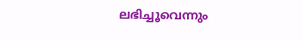ലഭിച്ചൂവെന്നും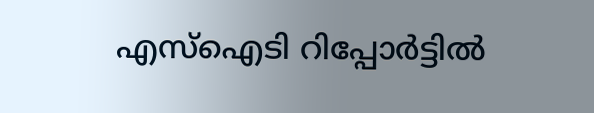എസ്ഐടി റിപ്പോർട്ടിൽ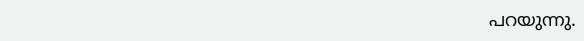പറയുന്നു.